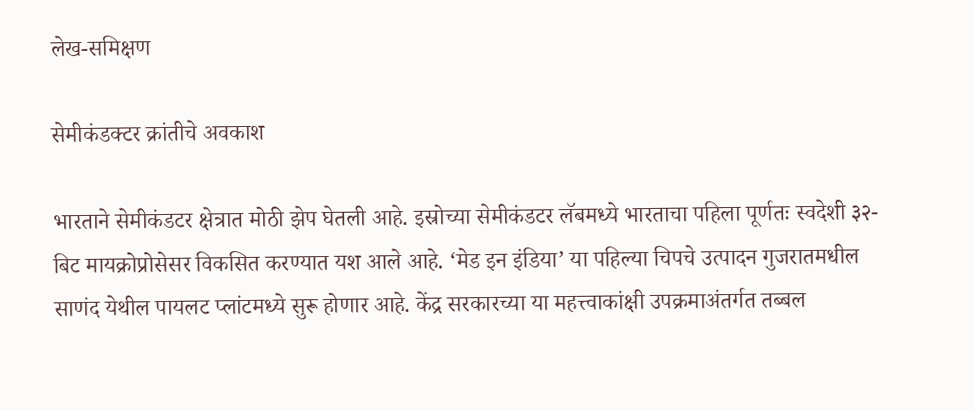लेख-समिक्षण

सेमीकंडक्टर क्रांतीचे अवकाश

भारताने सेमीकंडटर क्षेत्रात मोठी झेप घेतली आहे. इस्रोच्या सेमीकंडटर लॅबमध्ये भारताचा पहिला पूर्णतः स्वदेशी ३२-बिट मायक्रोप्रोसेसर विकसित करण्यात यश आले आहे. ‘मेड इन इंडिया’ या पहिल्या चिपचे उत्पादन गुजरातमधील साणंद येथील पायलट प्लांटमध्ये सुरू होणार आहे. केंद्र सरकारच्या या महत्त्वाकांक्षी उपक्रमाअंतर्गत तब्बल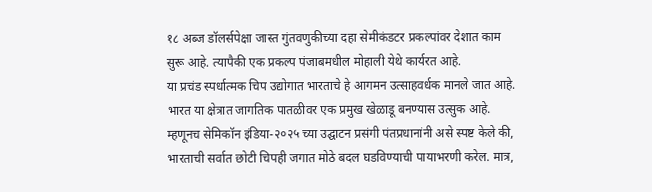१८ अब्ज डॉलर्सपेक्षा जास्त गुंतवणुकीच्या दहा सेमीकंडटर प्रकल्पांवर देशात काम सुरू आहे. त्यापैकी एक प्रकल्प पंजाबमधील मोहाली येथे कार्यरत आहे.
या प्रचंड स्पर्धात्मक चिप उद्योगात भारताचे हे आगमन उत्साहवर्धक मानले जात आहे. भारत या क्षेत्रात जागतिक पातळीवर एक प्रमुख खेळाडू बनण्यास उत्सुक आहे. म्हणूनच सेमिकॉन इंडिया-२०२५ च्या उद्घाटन प्रसंगी पंतप्रधानांनी असे स्पष्ट केले की, भारताची सर्वात छोटी चिपही जगात मोठे बदल घडविण्याची पायाभरणी करेल. मात्र,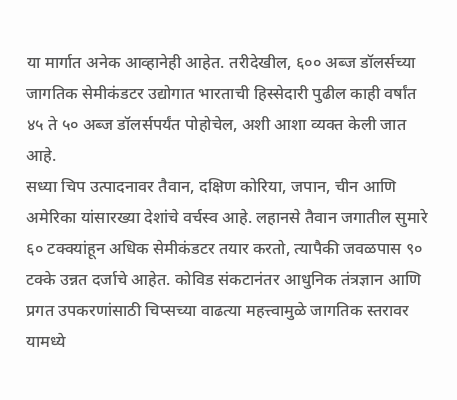या मार्गात अनेक आव्हानेही आहेत. तरीदेखील, ६०० अब्ज डॉलर्सच्या जागतिक सेमीकंडटर उद्योगात भारताची हिस्सेदारी पुढील काही वर्षांत ४५ ते ५० अब्ज डॉलर्सपर्यंत पोहोचेल, अशी आशा व्यक्त केली जात आहे.
सध्या चिप उत्पादनावर तैवान, दक्षिण कोरिया, जपान, चीन आणि अमेरिका यांसारख्या देशांचे वर्चस्व आहे. लहानसे तैवान जगातील सुमारे ६० टक्क्यांहून अधिक सेमीकंडटर तयार करतो, त्यापैकी जवळपास ९० टक्के उन्नत दर्जाचे आहेत. कोविड संकटानंतर आधुनिक तंत्रज्ञान आणि प्रगत उपकरणांसाठी चिप्सच्या वाढत्या महत्त्वामुळे जागतिक स्तरावर यामध्ये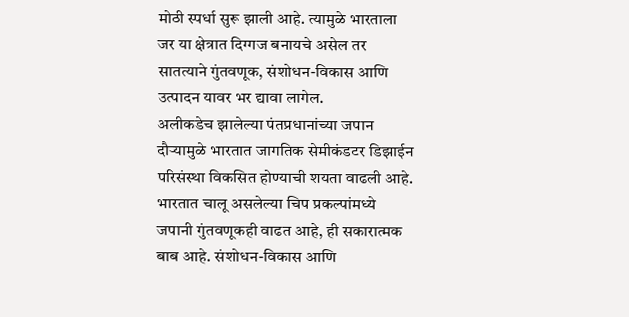मोठी स्पर्धा सुरू झाली आहे. त्यामुळे भारताला जर या क्षेत्रात दिग्गज बनायचे असेल तर सातत्याने गुंतवणूक, संशोधन-विकास आणि उत्पादन यावर भर द्यावा लागेल.
अलीकडेच झालेल्या पंतप्रधानांच्या जपान दौर्‍यामुळे भारतात जागतिक सेमीकंडटर डिझाईन परिसंस्था विकसित होण्याची शयता वाढली आहे. भारतात चालू असलेल्या चिप प्रकल्पांमध्ये जपानी गुंतवणूकही वाढत आहे, ही सकारात्मक बाब आहे. संशोधन-विकास आणि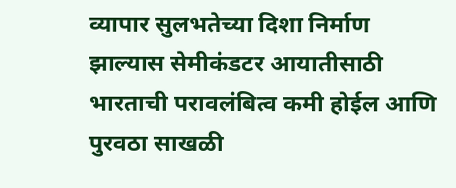व्यापार सुलभतेच्या दिशा निर्माण झाल्यास सेमीकंडटर आयातीसाठी भारताची परावलंबित्व कमी होईल आणि पुरवठा साखळी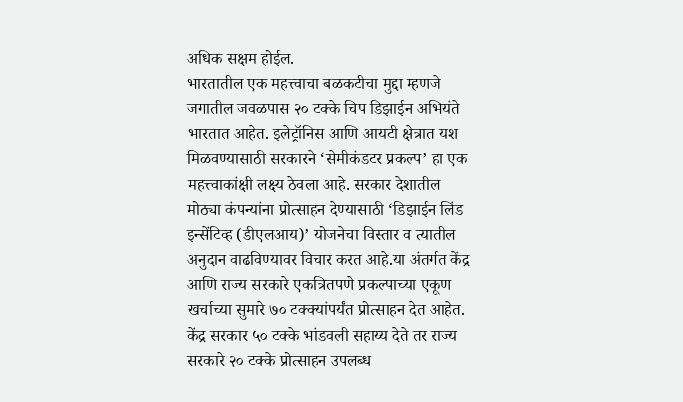अधिक सक्षम होईल.
भारतातील एक महत्त्वाचा बळकटीचा मुद्दा म्हणजे जगातील जवळपास २० टक्के चिप डिझाईन अभियंते भारतात आहेत. इलेट्रॉनिस आणि आयटी क्षेत्रात यश मिळवण्यासाठी सरकारने ‘सेमीकंडटर प्रकल्प’ हा एक महत्त्वाकांक्षी लक्ष्य ठेवला आहे. सरकार देशातील मोठ्या कंपन्यांना प्रोत्साहन देण्यासाठी ‘डिझाईन लिंड इन्सेंटिव्ह (डीएलआय)’ योजनेचा विस्तार व त्यातील अनुदान वाढविण्यावर विचार करत आहे.या अंतर्गत केंद्र आणि राज्य सरकारे एकत्रितपणे प्रकल्पाच्या एकूण खर्चाच्या सुमारे ७० टक्क्यांपर्यंत प्रोत्साहन देत आहेत. केंद्र सरकार ५० टक्के भांडवली सहाय्य देते तर राज्य सरकारे २० टक्के प्रोत्साहन उपलब्ध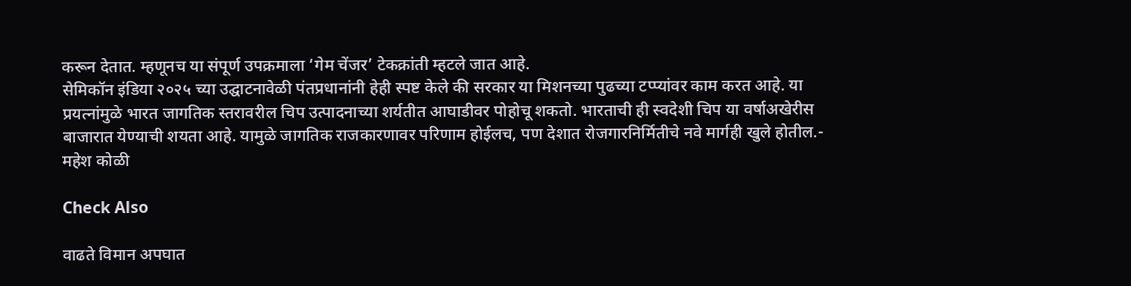करून देतात. म्हणूनच या संपूर्ण उपक्रमाला ‘गेम चेंजर’ टेकक्रांती म्हटले जात आहे.
सेमिकॉन इंडिया २०२५ च्या उद्घाटनावेळी पंतप्रधानांनी हेही स्पष्ट केले की सरकार या मिशनच्या पुढच्या टप्प्यांवर काम करत आहे. या प्रयत्नांमुळे भारत जागतिक स्तरावरील चिप उत्पादनाच्या शर्यतीत आघाडीवर पोहोचू शकतो. भारताची ही स्वदेशी चिप या वर्षाअखेरीस बाजारात येण्याची शयता आहे. यामुळे जागतिक राजकारणावर परिणाम होईलच, पण देशात रोजगारनिर्मितीचे नवे मार्गही खुले होतील.- महेश कोळी

Check Also

वाढते विमान अपघात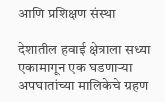आणि प्रशिक्षण संस्था

देशातील हवाई क्षेत्राला सध्या एकामागून एक घडणाऱ्या अपघातांच्या मालिकेचे ग्रहण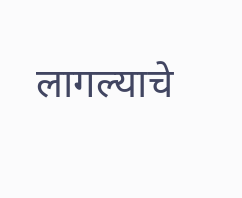लागल्याचे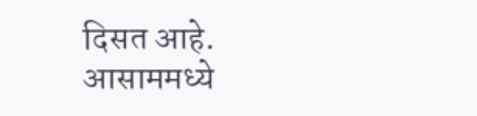दिसत आहे. आसाममध्ये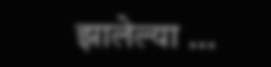झालेल्या …